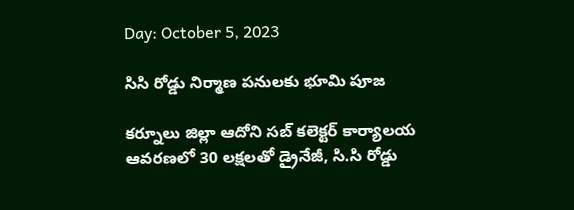Day: October 5, 2023

సిసి రోడ్డు నిర్మాణ పనులకు భూమి పూజ

కర్నూలు జిల్లా ఆదోని సబ్ కలెక్టర్ కార్యాలయ ఆవరణలో 30 లక్షలతో డ్రైనేజీ, సి.సి రోడ్డు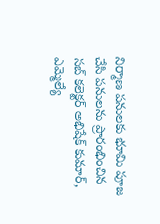నిర్మాణ పనులకు భూమి పూజ చేసి పనులను ప్రారంభించిన సబ్ కలెక్టర్ అభిషేక్ కుమార్, ఎమ్మెల్యే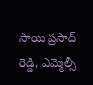సాయి ప్రసాద్ రెడ్డి, ఎమ్మెల్సీ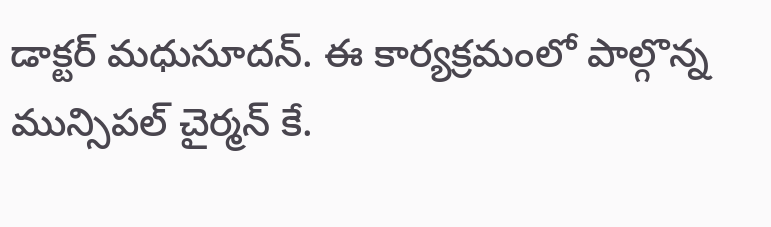డాక్టర్ మధుసూదన్. ఈ కార్యక్రమంలో పాల్గొన్న మున్సిపల్ చైర్మన్ కే.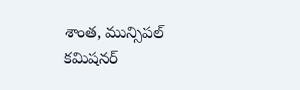శాంత, మున్సిపల్ కమిషనర్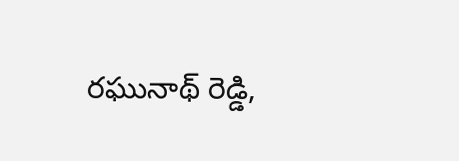రఘునాథ్ రెడ్డి,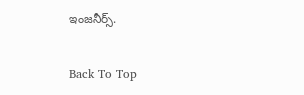ఇంజనీర్స్.

Back To Top